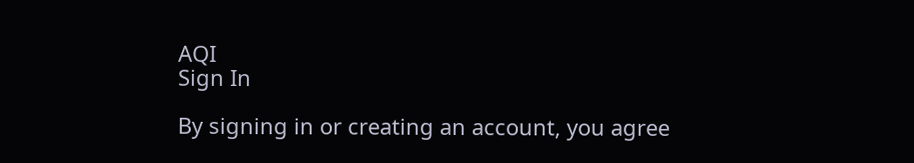AQI
Sign In

By signing in or creating an account, you agree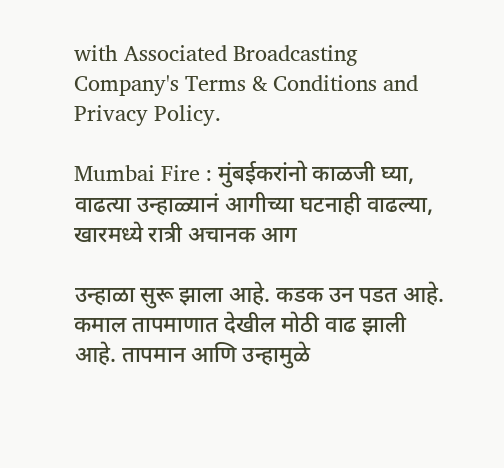with Associated Broadcasting Company's Terms & Conditions and Privacy Policy.

Mumbai Fire : मुंबईकरांनो काळजी घ्या, वाढत्या उन्हाळ्यानं आगीच्या घटनाही वाढल्या, खारमध्ये रात्री अचानक आग

उन्हाळा सुरू झाला आहे. कडक उन पडत आहे. कमाल तापमाणात देखील मोठी वाढ झाली आहे. तापमान आणि उन्हामुळे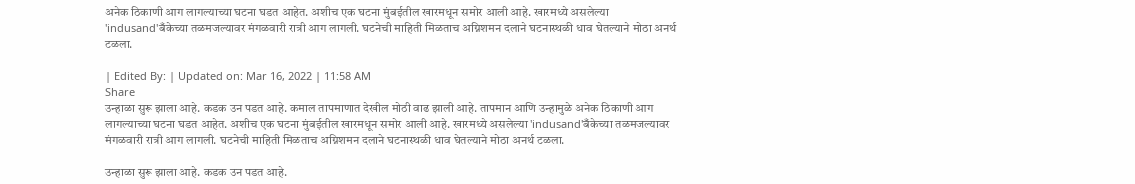अनेक ठिकाणी आग लागल्याच्या घटना घडत आहेत. अशीच एक घटना मुंबईतील खारमधून समोर आली आहे. खारमध्ये असलेल्या 'indusand'बँकेच्या तळमजल्यावर मंगळवारी रात्री आग लागली. घटनेची माहिती मिळताच अग्निशमन दलाने घटनास्थळी धाव घेतल्याने मोठा अनर्थ टळला.

| Edited By: | Updated on: Mar 16, 2022 | 11:58 AM
Share
उन्हाळा सुरू झाला आहे. कडक उन पडत आहे. कमाल तापमाणात देखील मोठी वाढ झाली आहे. तापमान आणि उन्हामुळे अनेक ठिकाणी आग लागल्याच्या घटना घडत आहेत. अशीच एक घटना मुंबईतील खारमधून समोर आली आहे. खारमध्ये असलेल्या 'indusand'बँकेच्या तळमजल्यावर मंगळवारी रात्री आग लागली. घटनेची माहिती मिळताच अग्निशमन दलाने घटनास्थळी धाव घेतल्याने मोठा अनर्थ टळला.

उन्हाळा सुरू झाला आहे. कडक उन पडत आहे.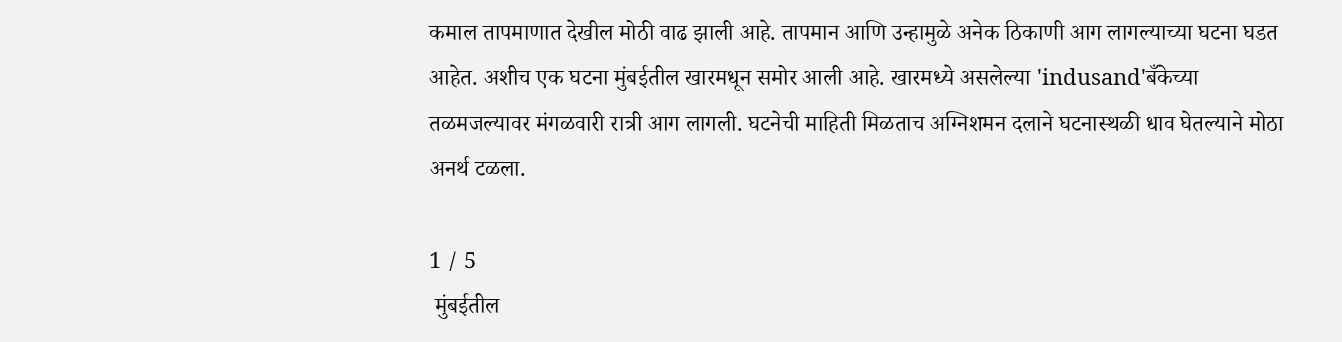कमाल तापमाणात देखील मोठी वाढ झाली आहे. तापमान आणि उन्हामुळे अनेक ठिकाणी आग लागल्याच्या घटना घडत आहेत. अशीच एक घटना मुंबईतील खारमधून समोर आली आहे. खारमध्ये असलेल्या 'indusand'बँकेच्या तळमजल्यावर मंगळवारी रात्री आग लागली. घटनेची माहिती मिळताच अग्निशमन दलाने घटनास्थळी धाव घेतल्याने मोठा अनर्थ टळला.

1 / 5
 मुंबईतील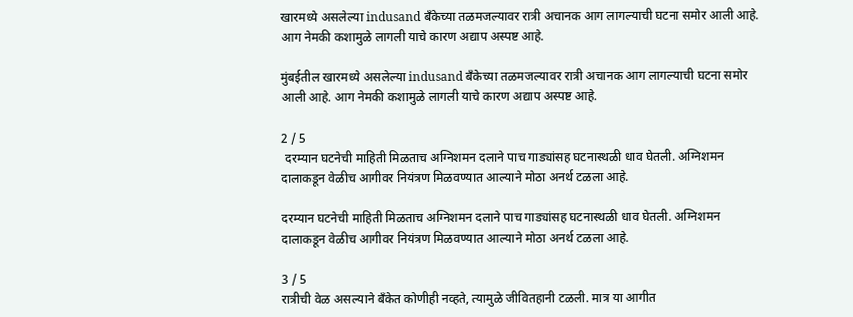खारमध्ये असलेल्या indusand बँकेच्या तळमजल्यावर रात्री अचानक आग लागल्याची घटना समोर आली आहे. आग नेमकी कशामुळे लागली याचे कारण अद्याप अस्पष्ट आहे.

मुंबईतील खारमध्ये असलेल्या indusand बँकेच्या तळमजल्यावर रात्री अचानक आग लागल्याची घटना समोर आली आहे. आग नेमकी कशामुळे लागली याचे कारण अद्याप अस्पष्ट आहे.

2 / 5
 दरम्यान घटनेची माहिती मिळताच अग्निशमन दलाने पाच गाड्यांसह घटनास्थळी धाव घेतली. अग्निशमन दालाकडून वेळीच आगीवर नियंत्रण मिळवण्यात आल्याने मोठा अनर्थ टळला आहे.

दरम्यान घटनेची माहिती मिळताच अग्निशमन दलाने पाच गाड्यांसह घटनास्थळी धाव घेतली. अग्निशमन दालाकडून वेळीच आगीवर नियंत्रण मिळवण्यात आल्याने मोठा अनर्थ टळला आहे.

3 / 5
रात्रीची वेळ असल्याने बँकेत कोणीही नव्हते, त्यामुळे जीवितहानी टळली. मात्र या आगीत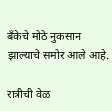बँकेचे मोठे नुकसान झाल्याचे समोर आले आहे.

रात्रीची वेळ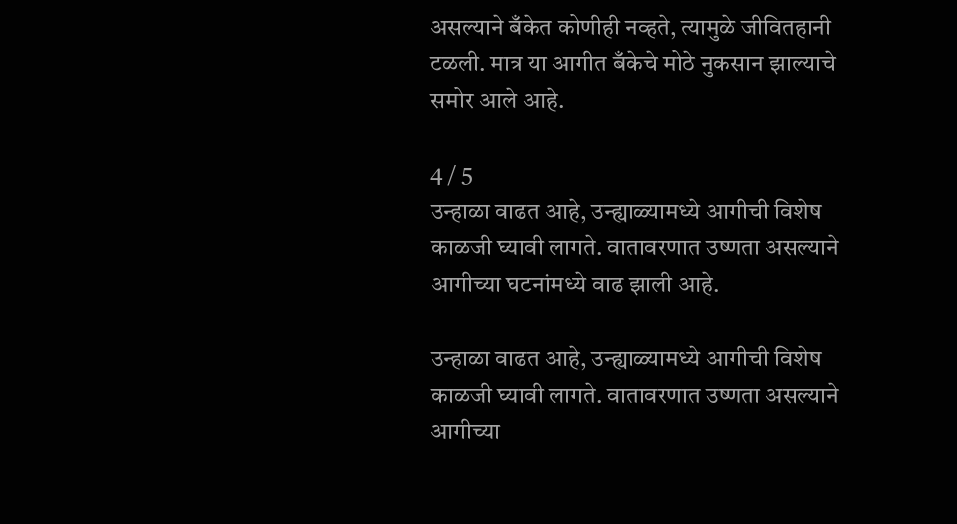असल्याने बँकेत कोणीही नव्हते, त्यामुळे जीवितहानी टळली. मात्र या आगीत बँकेचे मोठे नुकसान झाल्याचे समोर आले आहे.

4 / 5
उन्हाळा वाढत आहे, उन्ह्याळ्यामध्ये आगीची विशेष काळजी घ्यावी लागते. वातावरणात उष्णता असल्याने आगीच्या घटनांमध्ये वाढ झाली आहे.

उन्हाळा वाढत आहे, उन्ह्याळ्यामध्ये आगीची विशेष काळजी घ्यावी लागते. वातावरणात उष्णता असल्याने आगीच्या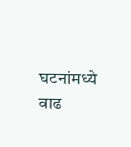घटनांमध्ये वाढ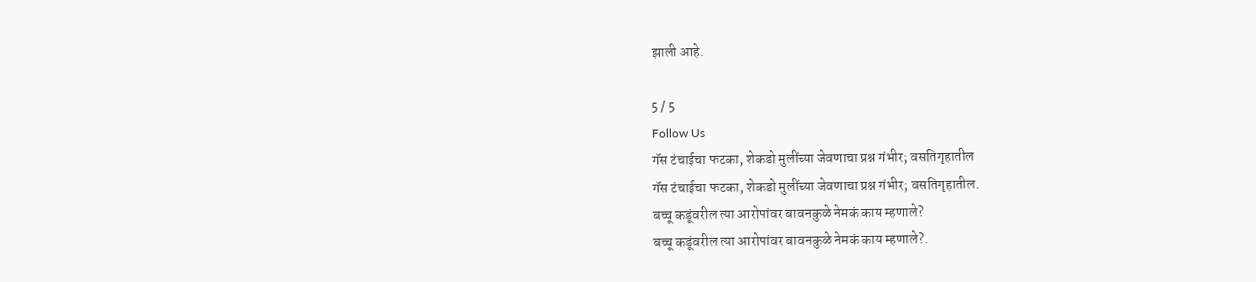झाली आहे.

5 / 5
Follow Us
गॅस टंचाईचा फटका, शेकडो मुलींच्या जेवणाचा प्रश्न गंभीर; वसतिगृहातील
गॅस टंचाईचा फटका, शेकडो मुलींच्या जेवणाचा प्रश्न गंभीर; वसतिगृहातील.
बच्चू कडूंवरील त्या आरोपांवर बावनकुळे नेमकं काय म्हणाले?
बच्चू कडूंवरील त्या आरोपांवर बावनकुळे नेमकं काय म्हणाले?.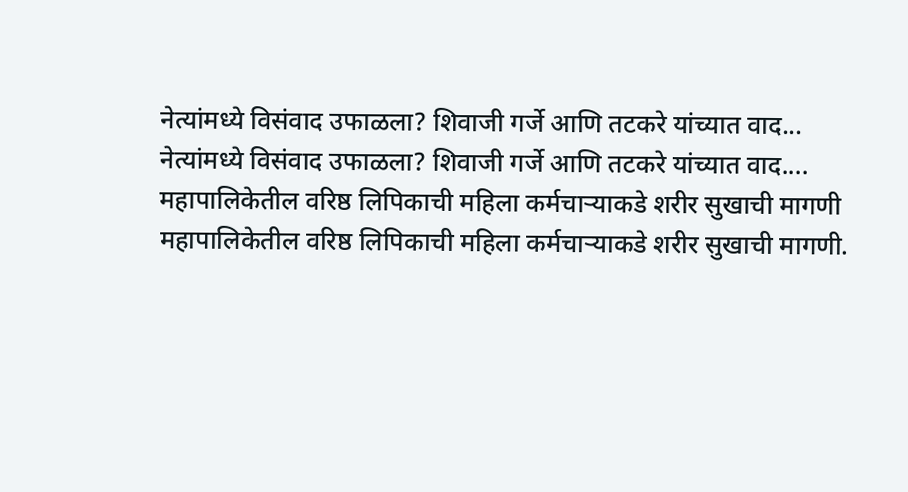नेत्यांमध्ये विसंवाद उफाळला? शिवाजी गर्जे आणि तटकरे यांच्यात वाद...
नेत्यांमध्ये विसंवाद उफाळला? शिवाजी गर्जे आणि तटकरे यांच्यात वाद....
महापालिकेतील वरिष्ठ लिपिकाची महिला कर्मचाऱ्याकडे शरीर सुखाची मागणी
महापालिकेतील वरिष्ठ लिपिकाची महिला कर्मचाऱ्याकडे शरीर सुखाची मागणी.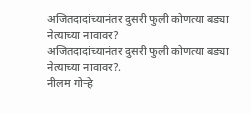अजितदादांच्यानंतर दुसरी फुली कोणत्या बड्या नेत्याच्या नावावर?
अजितदादांच्यानंतर दुसरी फुली कोणत्या बड्या नेत्याच्या नावावर?.
नीलम गोऱ्हे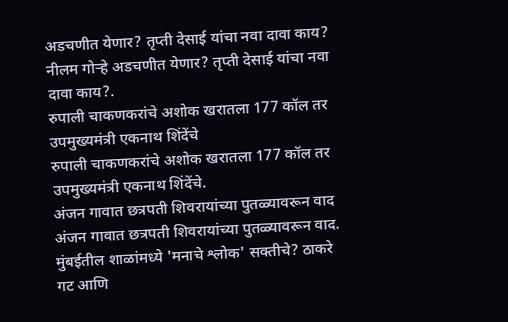अडचणीत येणार? तृप्ती देसाई यांचा नवा दावा काय?
नीलम गोऱ्हे अडचणीत येणार? तृप्ती देसाई यांचा नवा दावा काय?.
रुपाली चाकणकरांचे अशोक खरातला 177 कॉल तर उपमुख्यमंत्री एकनाथ शिंदेंचे
रुपाली चाकणकरांचे अशोक खरातला 177 कॉल तर उपमुख्यमंत्री एकनाथ शिंदेंचे.
अंजन गावात छत्रपती शिवरायांच्या पुतळ्यावरून वाद
अंजन गावात छत्रपती शिवरायांच्या पुतळ्यावरून वाद.
मुंबईतील शाळांमध्ये 'मनाचे श्लोक' सक्तीचे? ठाकरे गट आणि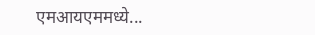एमआयएममध्ये...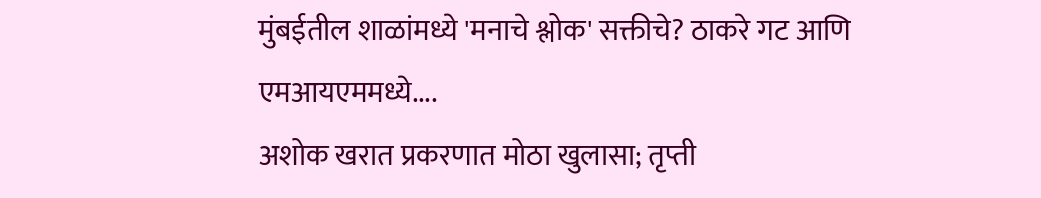मुंबईतील शाळांमध्ये 'मनाचे श्लोक' सक्तीचे? ठाकरे गट आणि एमआयएममध्ये....
अशोक खरात प्रकरणात मोठा खुलासा; तृप्ती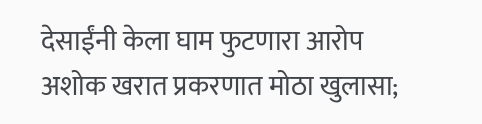देसाईंनी केला घाम फुटणारा आरोप
अशोक खरात प्रकरणात मोठा खुलासा;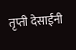तृप्ती देसाईंनी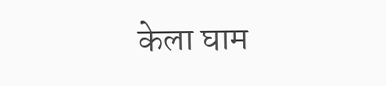केला घाम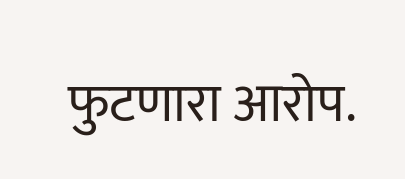फुटणारा आरोप.